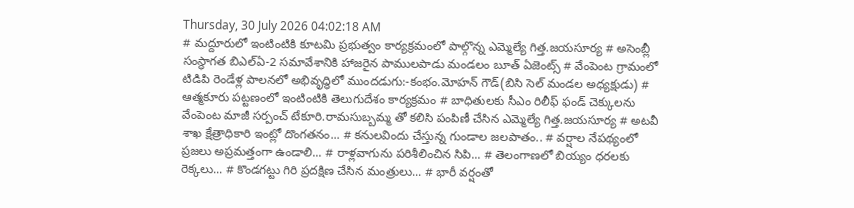Thursday, 30 July 2026 04:02:18 AM
# మద్దూరులో ఇంటింటికి కూటమి ప్రభుత్వం కార్యక్రమంలో పాల్గొన్న ఎమ్మెల్యే గిత్త.జయసూర్య # అసెంబ్లీ సంస్థాగత బిఎల్ఏ-2 సమావేశానికి హాజరైన పాములపాడు మండలం బూత్ ఏజెంట్స్ # వేంపెంట గ్రామంలో టిడిపి రెండేళ్ల పాలనలో అభివృద్ధిలో ముందడుగు:-కంభం.మోహన్ గౌడ్(బిసి సెల్ మండల అధ్యక్షుడు) # ఆత్మకూరు పట్టణంలో ఇంటింటికి తెలుగుదేశం కార్యక్రమం # బాధితులకు సీఎం రిలీఫ్ ఫండ్ చెక్కులను వేంపెంట మాజీ సర్పంచ్ టేకూరి.రామసుబ్బమ్మ తో కలిసి పంపిణీ చేసిన ఎమ్మెల్యే గిత్త.జయసూర్య # అటవీ శాఖ క్షేత్రాధికారి ఇంట్లో దొంగతనం... # కనులవిందు చేస్తున్న గుండాల జలపాతం.. # వర్షాల నేపథ్యంలో ప్రజలు అప్రమత్తంగా ఉండాలి... # రాళ్లవాగును పరిశీలించిన సిపి... # తెలంగాణలో బియ్యం ధరలకు రెక్కలు... # కొండగట్టు గిరి ప్రదక్షిణ చేసిన మంత్రులు... # భారీ వర్షంతో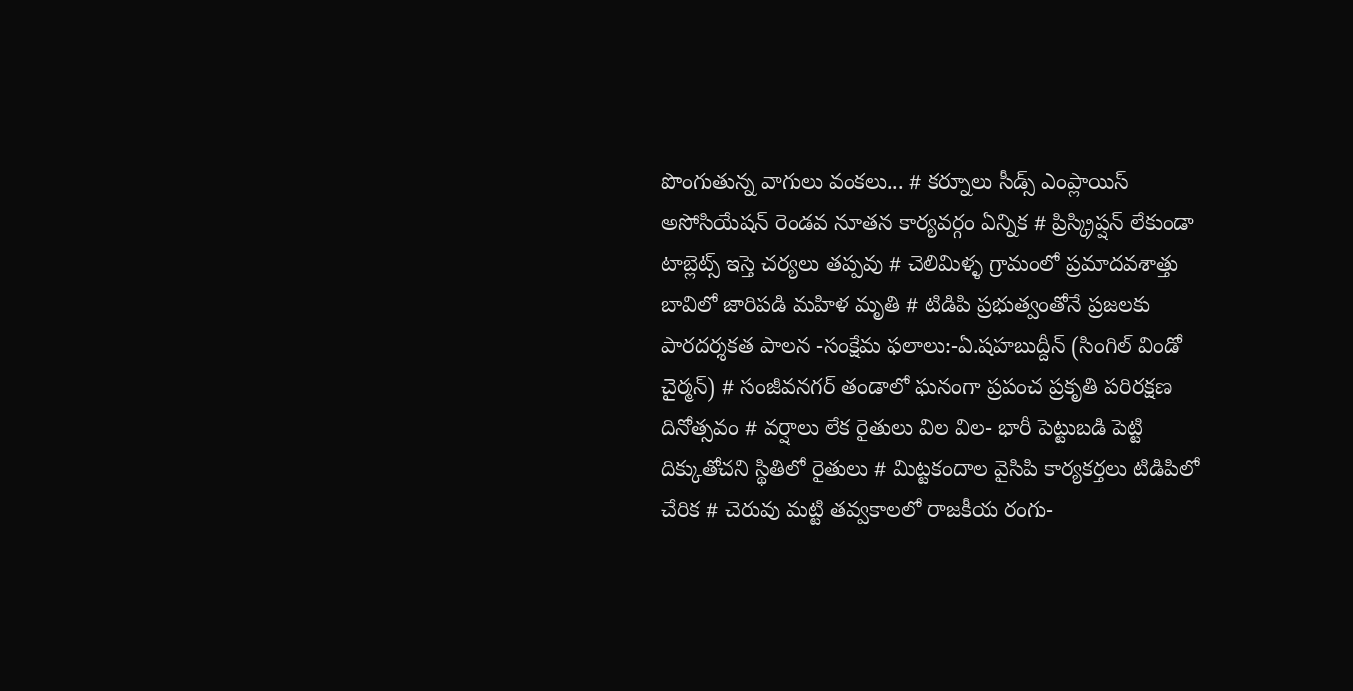పొంగుతున్న వాగులు వంకలు... # కర్నూలు సీడ్స్ ఎంప్లాయిస్ అసోసియేషన్ రెండవ నూతన కార్యవర్గం ఏన్నిక # ప్రిస్క్రిప్షన్ లేకుండా టాబ్లెట్స్ ఇస్తె చర్యలు తప్పవు # చెలిమిళ్ళ గ్రామంలో ప్రమాదవశాత్తు బావిలో జారిపడి మహిళ మృతి # టిడిపి ప్రభుత్వంతోనే ప్రజలకు పారదర్శకత పాలన -సంక్షేమ ఫలాలు:-ఏ.షహబుద్దీన్ (సింగిల్ విండో చైర్మన్) # సంజీవనగర్ తండాలో ఘనంగా ప్రపంచ ప్రకృతి పరిరక్షణ దినోత్సవం # వర్షాలు లేక రైతులు విల విల- భారీ పెట్టుబడి పెట్టి దిక్కుతోచని స్థితిలో రైతులు # మిట్టకందాల వైసిపి కార్యకర్తలు టిడిపిలో చేరిక # చెరువు మట్టి తవ్వకాలలో రాజకీయ రంగు-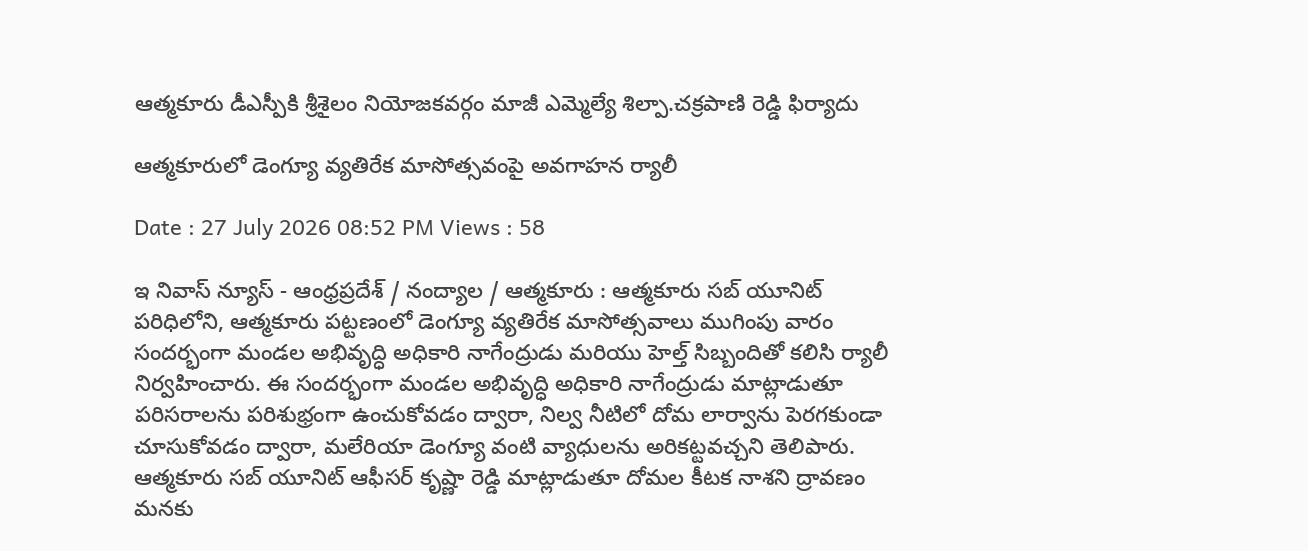ఆత్మకూరు డీఎస్పీకి శ్రీశైలం నియోజకవర్గం మాజీ ఎమ్మెల్యే శిల్పా.చక్రపాణి రెడ్డి ఫిర్యాదు

ఆత్మకూరులో డెంగ్యూ వ్యతిరేక మాసోత్సవంపై అవగాహన ర్యాలీ

Date : 27 July 2026 08:52 PM Views : 58

ఇ నివాస్ న్యూస్ - ఆంధ్రప్రదేశ్ / నంద్యాల / ఆత్మకూరు : ఆత్మకూరు సబ్ యూనిట్ పరిధిలోని, ఆత్మకూరు పట్టణంలో డెంగ్యూ వ్యతిరేక మాసోత్సవాలు ముగింపు వారం సందర్భంగా మండల అభివృద్ధి అధికారి నాగేంద్రుడు మరియు హెల్త్ సిబ్బందితో కలిసి ర్యాలీ నిర్వహించారు. ఈ సందర్భంగా మండల అభివృద్ధి అధికారి నాగేంద్రుడు మాట్లాడుతూ పరిసరాలను పరిశుభ్రంగా ఉంచుకోవడం ద్వారా, నిల్వ నీటిలో దోమ లార్వాను పెరగకుండా చూసుకోవడం ద్వారా, మలేరియా డెంగ్యూ వంటి వ్యాధులను అరికట్టవచ్చని తెలిపారు. ఆత్మకూరు సబ్ యూనిట్ ఆఫీసర్ కృష్ణా రెడ్డి మాట్లాడుతూ దోమల కీటక నాశని ద్రావణం మనకు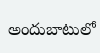అందుబాటులో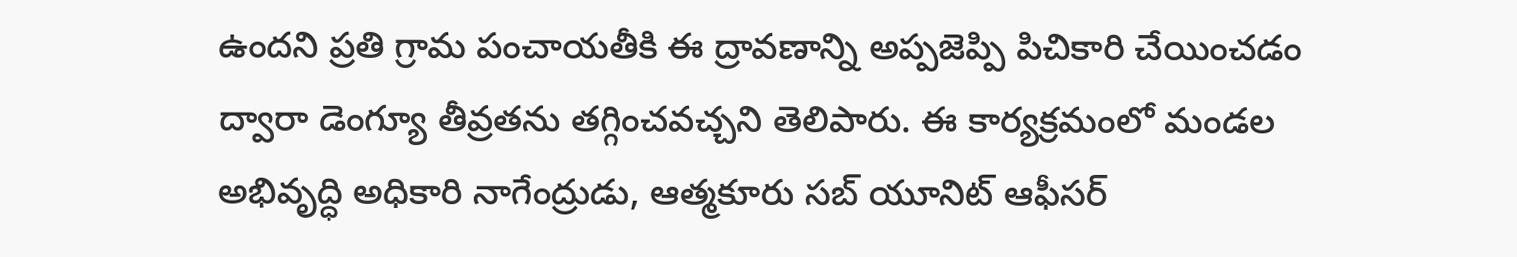ఉందని ప్రతి గ్రామ పంచాయతీకి ఈ ద్రావణాన్ని అప్పజెప్పి పిచికారి చేయించడం ద్వారా డెంగ్యూ తీవ్రతను తగ్గించవచ్చని తెలిపారు. ఈ కార్యక్రమంలో మండల అభివృద్ధి అధికారి నాగేంద్రుడు, ఆత్మకూరు సబ్ యూనిట్ ఆఫీసర్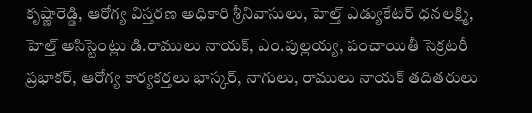కృష్ణారెడ్డి, ఆరోగ్య విస్తరణ అధికారి శ్రీనివాసులు, హెల్త్ ఎడ్యుకేటర్ ధనలక్ష్మి, హెల్త్ అసిస్టెంట్లు డి.రాములు నాయక్, ఎం.పుల్లయ్య, పంచాయితీ సెక్రటరీ ప్రభాకర్, ఆరోగ్య కార్యకర్తలు భాస్కర్, నాగులు, రాములు నాయక్ తదితరులు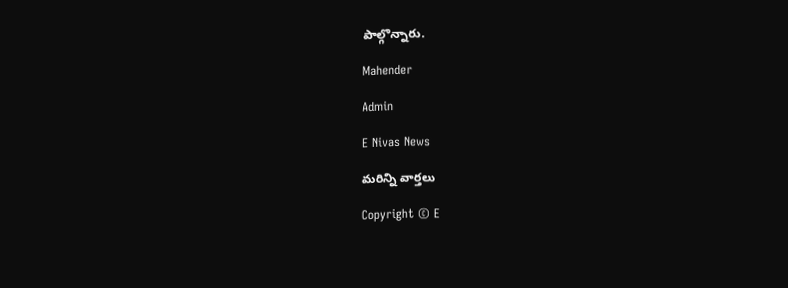పాల్గొన్నారు.

Mahender

Admin

E Nivas News

మరిన్ని వార్తలు

Copyright © E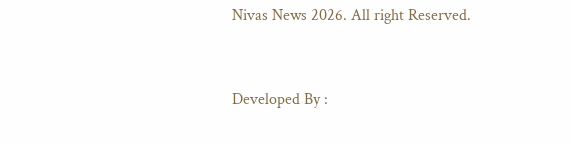Nivas News 2026. All right Reserved.



Developed By :